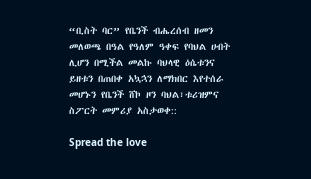“ቢስት ባር” የቤንች ብሔረሰብ ዘመን መለወጫ በዓል የዓለም ዓቀፍ የባህል ሀብት ሊሆን በሚችል መልኩ ባህላዊ ዕሴቱንና ይዘቱን በጠበቀ አኳኋን ለማክበር እየተሰራ መሆኑን የቤንች ሸኮ ዞን ባህል፣ቱሪዝምና ስፖርት መምሪያ አስታወቀ::

Spread the love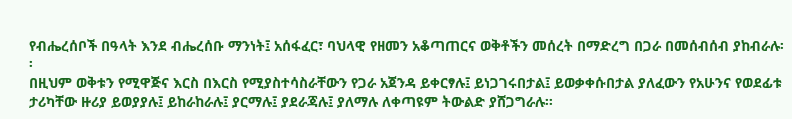የብሔረሰቦች በዓላት እንደ ብሔረሰቡ ማንነት፤ አሰፋፈር፣ ባህላዊ የዘመን አቆጣጠርና ወቅቶችን መሰረት በማድረግ በጋራ በመሰብሰብ ያከብራሉ፡፡
በዚህም ወቅቱን የሚዋጅና እርስ በእርስ የሚያስተሳስራቸውን የጋራ አጀንዳ ይቀርፃሉ፤ ይነጋገሩበታል፤ ይወቃቀሱበታል ያለፈውን የአሁንና የወደፊቱ ታሪካቸው ዙሪያ ይወያያሉ፤ ይከራከራሉ፤ ያርማሉ፤ ያደራጃሉ፤ ያለማሉ ለቀጣዩም ትውልድ ያሸጋግራሉ፡፡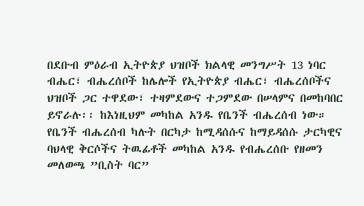በደቡብ ምዕራብ ኢትዮጵያ ህዝቦች ክልላዊ መንግሥት 13 ነባር ብሔር፣ ብሔረሰቦች ከሌሎች የኢትዮጵያ ብሔር፣ ብሔረሰቦችና ህዝቦች ጋር ተዋደው፣ ተዛምደውና ተጋምደው በሠላምና በመከባበር ይኖራሉ፡፡ ከእነዚህም መካከል አንዱ የቤንች ብሔረሰብ ነው።
የቤንች ብሔረሰብ ካሉት በርካታ ከሚዳሰሱና ከማይዳሰሱ ታርካዊና ባህላዊ ቅርሶችና ትዉፊቶች መካከል አንዱ የብሔረሰቡ የዘመን መለወጫ ”ቢስት ባር”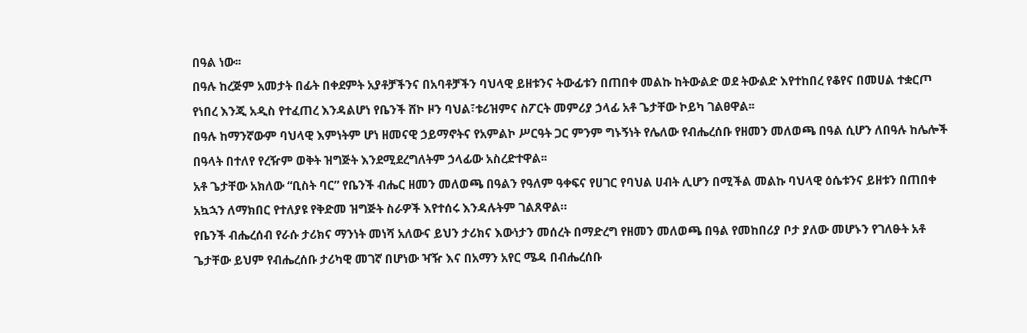በዓል ነው፡፡
በዓሉ ከረጅም አመታት በፊት በቀደምት አያቶቻችንና በአባቶቻችን ባህላዊ ይዘቱንና ትውፊቱን በጠበቀ መልኩ ከትውልድ ወደ ትውልድ እየተከበረ የቆየና በመሀል ተቋርጦ የነበረ እንጂ አዲስ የተፈጠረ እንዳልሆነ የቤንች ሸኮ ዞን ባህል፣ቱሪዝምና ስፖርት መምሪያ ኃላፊ አቶ ጌታቸው ኮይካ ገልፀዋል፡፡
በዓሉ ከማንኛውም ባህላዊ እምነትም ሆነ ዘመናዊ ኃይማኖትና የአምልኮ ሥርዓት ጋር ምንም ግኑኝነት የሌለው የብሔረሰቡ የዘመን መለወጫ በዓል ሲሆን ለበዓሉ ከሌሎች በዓላት በተለየ የረዥም ወቅት ዝግጅት እንደሚደረግለትም ኃላፊው አስረድተዋል፡፡
አቶ ጌታቸው አክለው “ቢስት ባር” የቤንች ብሔር ዘመን መለወጫ በዓልን የዓለም ዓቀፍና የሀገር የባህል ሀብት ሊሆን በሚችል መልኩ ባህላዊ ዕሴቱንና ይዘቱን በጠበቀ አኳኋን ለማክበር የተለያዩ የቅድመ ዝግጅት ስራዎች እየተሰሩ እንዳሉትም ገልጸዋል።
የቤንች ብሔረሰብ የራሱ ታሪክና ማንነት መነሻ አለውና ይህን ታሪክና እውነታን መሰረት በማድረግ የዘመን መለወጫ በዓል የመከበሪያ ቦታ ያለው መሆኑን የገለፁት አቶ ጌታቸው ይህም የብሔረሰቡ ታሪካዊ መገኛ በሆነው ዣዥ እና በአማን አየር ሜዳ በብሔረሰቡ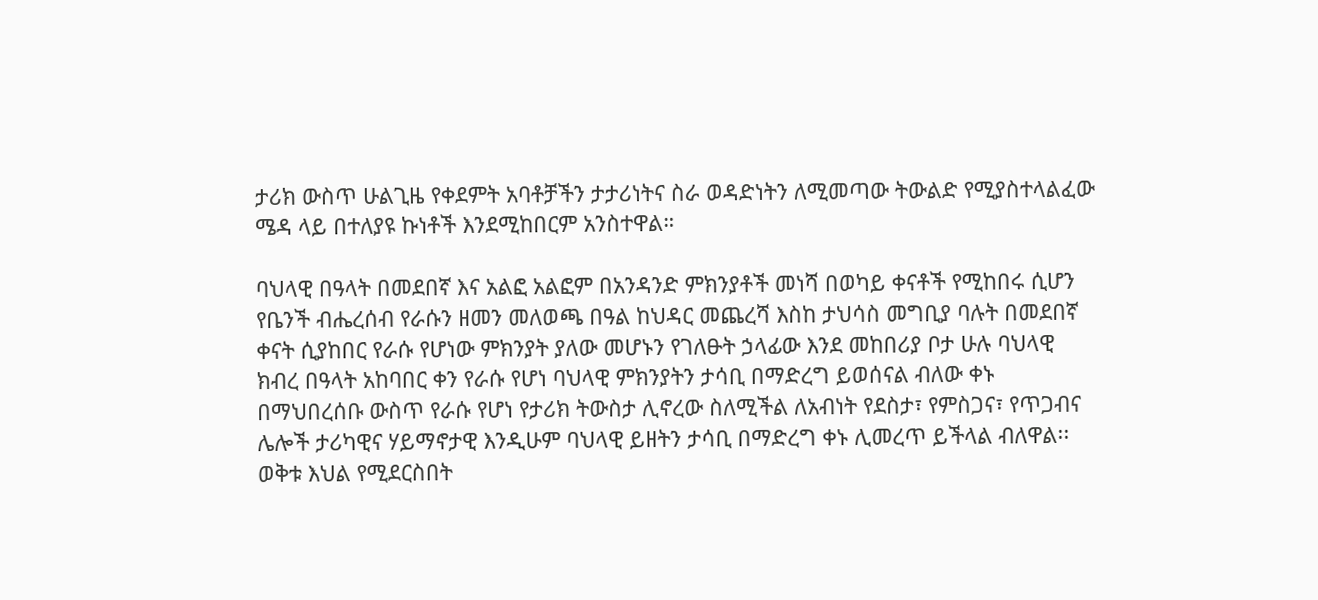ታሪክ ውስጥ ሁልጊዜ የቀደምት አባቶቻችን ታታሪነትና ስራ ወዳድነትን ለሚመጣው ትውልድ የሚያስተላልፈው ሜዳ ላይ በተለያዩ ኩነቶች እንደሚከበርም አንስተዋል።

ባህላዊ በዓላት በመደበኛ እና አልፎ አልፎም በአንዳንድ ምክንያቶች መነሻ በወካይ ቀናቶች የሚከበሩ ሲሆን የቤንች ብሔረሰብ የራሱን ዘመን መለወጫ በዓል ከህዳር መጨረሻ እስከ ታህሳስ መግቢያ ባሉት በመደበኛ ቀናት ሲያከበር የራሱ የሆነው ምክንያት ያለው መሆኑን የገለፁት ኃላፊው እንደ መከበሪያ ቦታ ሁሉ ባህላዊ ክብረ በዓላት አከባበር ቀን የራሱ የሆነ ባህላዊ ምክንያትን ታሳቢ በማድረግ ይወሰናል ብለው ቀኑ በማህበረሰቡ ውስጥ የራሱ የሆነ የታሪክ ትውስታ ሊኖረው ስለሚችል ለአብነት የደስታ፣ የምስጋና፣ የጥጋብና ሌሎች ታሪካዊና ሃይማኖታዊ እንዲሁም ባህላዊ ይዘትን ታሳቢ በማድረግ ቀኑ ሊመረጥ ይችላል ብለዋል፡፡
ወቅቱ እህል የሚደርስበት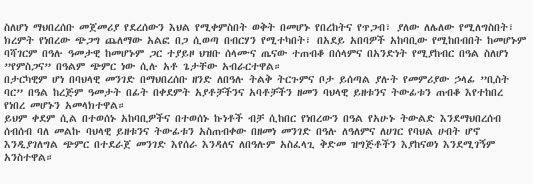ስለሆነ ማህበረሰቡ መጀመሪያ የደረሰውን እህል የሚቀምስበት ወቅት በመሆኑ የበረከትና የጥጋብ፣ ያለው ለሌለው የሚለግስበት፣ ክረምት የነበረው ጭጋግ ጨለማው አልፎ በጋ ሲወጣ በብርሃን የሚተካበት፣ በአደይ አበባዎች አከባቢው የሚከበብበት ከመሆኑም ባሻገርም በዓሉ ዓመታዊ ከመሆኑም ጋር ተያይዞ ህዝቡ ሰላሙና ጤናው ተጠብቆ በሰላምና በአንድነት የሚያከብር በዓል ስለሆነ ”የምስጋና” በዓልም ጭምር ነው ሲሉ አቶ ጌታቸው አብራርተዋል።
በታርካዊም ሆነ በባህላዊ መንገድ በማህበረሰቡ ዘንድ ለበዓሉ ትልቅ ትርጉምና ቦታ ይሰጣል ያሉት የመምሪያው ኃላፊ ”ቢስት ባር” በዓል ከረጅም ዓመታት በፊት በቀደምት አያቶቻችንና አባቶቻችን ዘመን ባህላዊ ይዘቱንና ትውፊቱን ጠብቆ እየተከበረ የነበረ መሆኑን አመላክተዋል።
ይህም ቀደም ሲል በተወሰኑ አከባቢዎችና በተወሰኑ ኩነቶች ብቻ ሲከበር የነበረውን በዓል የአሁኑ ትውልድ እንደማህበረሰብ ሰብሰብ ባለ መልኩ ባህላዊ ይዘቱንና ትውፊቱን አስጠብቀው በዘመነ መንገድ በዓሉ ለዓለምና ለሀገር የባህል ሀብት ሆኖ እንዲያገለግል ጭምር በተደራጀ መንገድ እየሰራ እንዳለና ለበዓሉም አስፈላጊ ቅድመ ዝግጅቶችን እያከናወነ እንደሚገኝም አንስተዋል።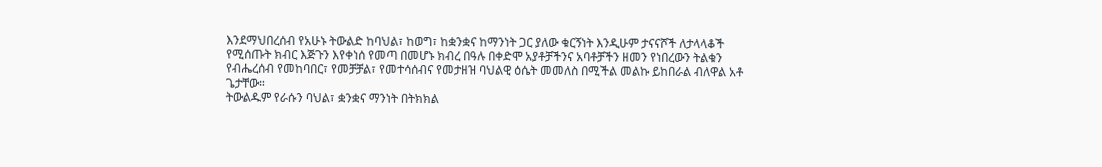እንደማህበረሰብ የአሁኑ ትውልድ ከባህል፣ ከወግ፣ ከቋንቋና ከማንነት ጋር ያለው ቁርኝነት እንዲሁም ታናናሾች ለታላላቆች የሚሰጡት ክብር እጅጉን እየቀነሰ የመጣ በመሆኑ ክብረ በዓሉ በቀድሞ አያቶቻችንና አባቶቻችን ዘመን የነበረውን ትልቁን የብሔረሰብ የመከባበር፣ የመቻቻል፣ የመተሳሰብና የመታዘዝ ባህልዊ ዕሴት መመለስ በሚችል መልኩ ይከበራል ብለዋል አቶ ጌታቸው።
ትውልዱም የራሱን ባህል፣ ቋንቋና ማንነት በትክክል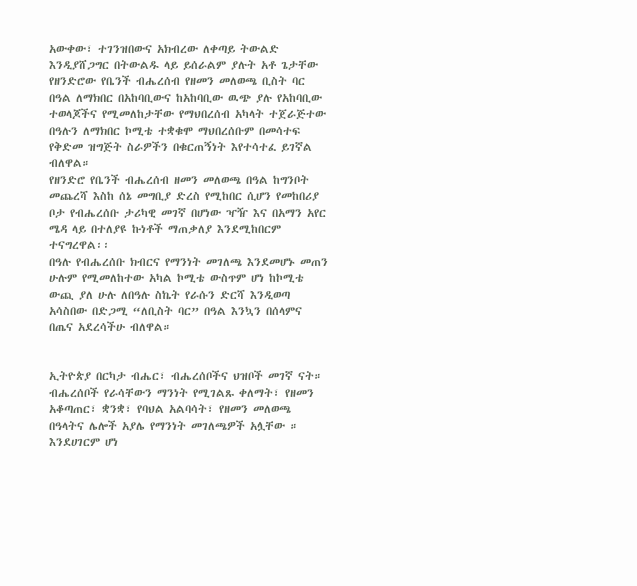አውቀው፣ ተገንዝበውና አክብረው ለቀጣይ ትውልድ እንዲያሸጋግር በትውልዱ ላይ ይሰራልም ያሉት አቶ ጌታቸው የዘንድሮው የቤንች ብሔረሰብ የዘመን መለወጫ ቢስት ባር በዓል ለማክበር በአከባቢውና ከአከባቢው ዉጭ ያሉ የአከባቢው ተወላጆችና የሚመለከታቸው የማህበረሰብ አካላት ተጀራጅተው በዓሉን ለማክበር ኮሚቴ ተቋቁሞ ማህበረሰቡም በመሳተፍ የቅድመ ዝግጅት ስራዎችን በቁርጠኝነት እየተሳተፈ ይገኛል ብለዋል።
የዘንድሮ የቤንች ብሔረሰብ ዘመን መለወጫ በዓል ከግንቦት መጨረሻ እስከ ሰኔ መግቢያ ድረስ የሚከበር ሲሆን የመከበሪያ ቦታ የብሔረሰቡ ታሪካዊ መገኛ በሆነው ዣዥ እና በአማን አየር ሜዳ ላይ በተለያዩ ኩነቶች ማጠቃለያ እንደሚከበርም ተናግረዋል፡፡
በዓሉ የብሔረሰቡ ክብርና የማንነት መገለጫ እንደመሆኑ መጠን ሁሉም የሚመለከተው አካል ኮሚቴ ውስጥም ሆነ ከኮሚቴ ውጪ ያለ ሁሉ ለበዓሉ ስኬት የራሱን ድርሻ እንዲወጣ አሳስበው በድጋሚ “ለቢስት ባር” በዓል እንኳን በሰላምና በጤና አደረሳችሁ ብለዋል።


ኢትዮጵያ በርካታ ብሔር፣ ብሔረሰቦችና ህዝቦች መገኛ ናት። ብሔረሰቦች የራሳቸውን ማንነት የሚገልጹ ቀለማት፣ የዘመን አቆጣጠር፣ ቋንቋ፣ የባህል አልባሳት፣ የዘመን መለወጫ በዓላትና ሌሎች አያሌ የማንነት መገለጫዎች አሏቸው ።
እንደሀገርም ሆነ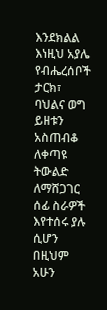እንደክልል እነዚህ አያሌ የብሔረሰቦች ታርክ፣ ባህልና ወግ ይዘቱን አስጠብቆ ለቀጣዩ ትውልድ ለማሸጋገር ሰፊ ስራዎች እየተሰሩ ያሉ ሲሆን በዚህም አሁን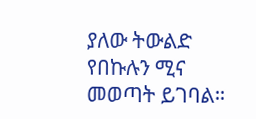ያለው ትውልድ የበኩሉን ሚና መወጣት ይገባል።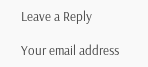Leave a Reply

Your email address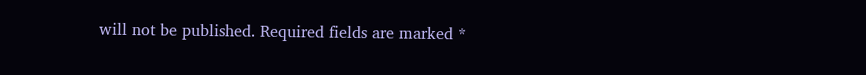will not be published. Required fields are marked *